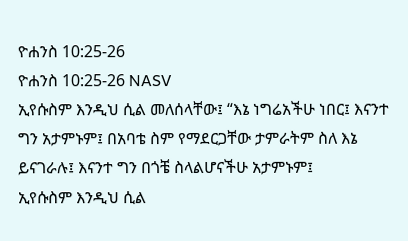ዮሐንስ 10:25-26
ዮሐንስ 10:25-26 NASV
ኢየሱስም እንዲህ ሲል መለሰላቸው፤ “እኔ ነግሬአችሁ ነበር፤ እናንተ ግን አታምኑም፤ በአባቴ ስም የማደርጋቸው ታምራትም ስለ እኔ ይናገራሉ፤ እናንተ ግን በጎቼ ስላልሆናችሁ አታምኑም፤
ኢየሱስም እንዲህ ሲል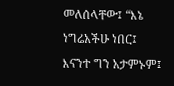መለሰላቸው፤ “እኔ ነግሬአችሁ ነበር፤ እናንተ ግን አታምኑም፤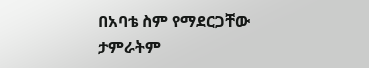በአባቴ ስም የማደርጋቸው ታምራትም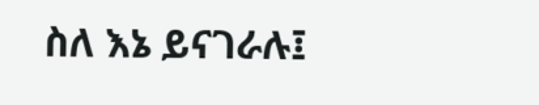ስለ እኔ ይናገራሉ፤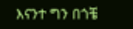እናንተ ግን በጎቼ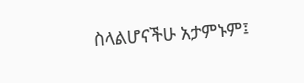ስላልሆናችሁ አታምኑም፤